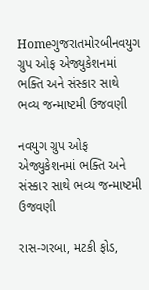Homeગુજરાતમોરબીનવયુગ ગ્રુપ ઓફ એજ્યુકેશનમાં ભક્તિ અને સંસ્કાર સાથે ભવ્ય જન્માષ્ટમી ઉજવણી

નવયુગ ગ્રુપ ઓફ એજ્યુકેશનમાં ભક્તિ અને સંસ્કાર સાથે ભવ્ય જન્માષ્ટમી ઉજવણી

રાસ-ગરબા, મટકી ફોડ,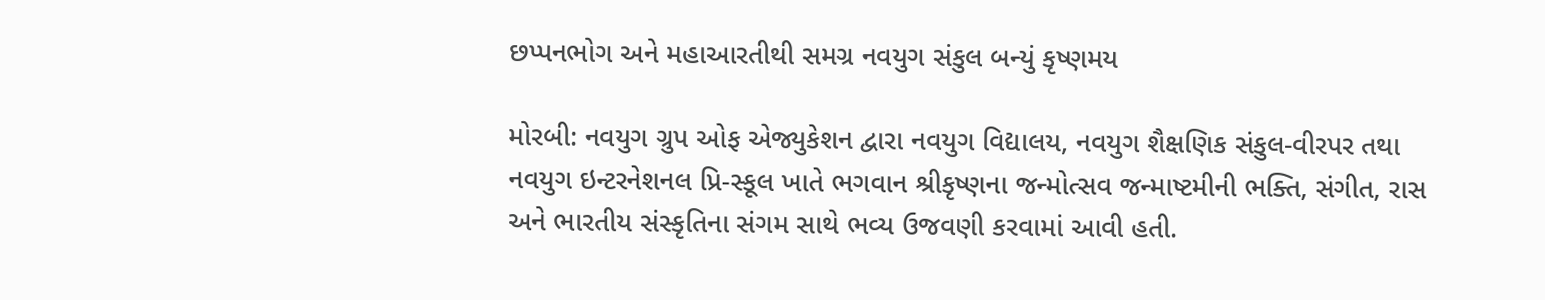છપ્પનભોગ અને મહાઆરતીથી સમગ્ર નવયુગ સંકુલ બન્યું કૃષ્ણમય

મોરબી: નવયુગ ગ્રુપ ઓફ એજ્યુકેશન દ્વારા નવયુગ વિદ્યાલય, નવયુગ શૈક્ષણિક સંકુલ-વીરપર તથા નવયુગ ઇન્ટરનેશનલ પ્રિ-સ્કૂલ ખાતે ભગવાન શ્રીકૃષ્ણના જન્મોત્સવ જન્માષ્ટમીની ભક્તિ, સંગીત, રાસ અને ભારતીય સંસ્કૃતિના સંગમ સાથે ભવ્ય ઉજવણી કરવામાં આવી હતી.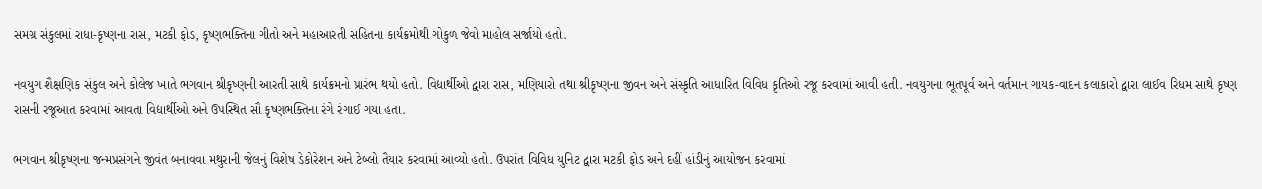સમગ્ર સંકુલમાં રાધા-કૃષ્ણના રાસ, મટકી ફોડ, કૃષ્ણભક્તિના ગીતો અને મહાઆરતી સહિતના કાર્યક્રમોથી ગોકુળ જેવો માહોલ સર્જાયો હતો.

નવયુગ શૈક્ષણિક સંકુલ અને કોલેજ ખાતે ભગવાન શ્રીકૃષ્ણની આરતી સાથે કાર્યક્રમનો પ્રારંભ થયો હતો. વિદ્યાર્થીઓ દ્વારા રાસ, મણિયારો તથા શ્રીકૃષ્ણના જીવન અને સંસ્કૃતિ આધારિત વિવિધ કૃતિઓ રજૂ કરવામાં આવી હતી. નવયુગના ભૂતપૂર્વ અને વર્તમાન ગાયક-વાદન કલાકારો દ્વારા લાઈવ રિધમ સાથે કૃષ્ણ રાસની રજૂઆત કરવામાં આવતા વિદ્યાર્થીઓ અને ઉપસ્થિત સૌ કૃષ્ણભક્તિના રંગે રંગાઈ ગયા હતા.

ભગવાન શ્રીકૃષ્ણના જન્મપ્રસંગને જીવંત બનાવવા મથુરાની જેલનું વિશેષ ડેકોરેશન અને ટેબ્લો તૈયાર કરવામાં આવ્યો હતો. ઉપરાંત વિવિધ યુનિટ દ્વારા મટકી ફોડ અને દહીં હાંડીનું આયોજન કરવામાં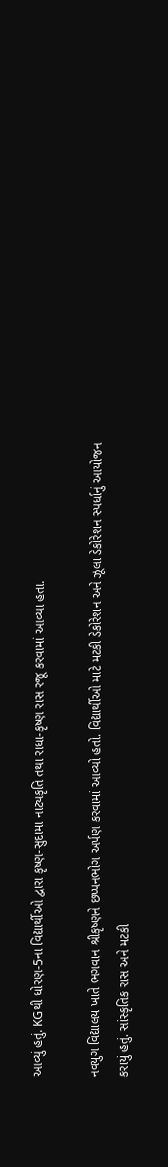આવ્યું હતું. KGથી ધોરણ-5ના વિદ્યાર્થીઓ દ્વારા કૃષ્ણ-સુદામા નાટ્યકૃતિ તથા રાધા-કૃષ્ણ રાસ રજૂ કરવામાં આવ્યા હતા.

નવયુગ વિદ્યાલય ખાતે ભગવાન શ્રીકૃષ્ણને છપ્પનભોગ અર્પણ કરવામાં આવ્યો હતો. વિદ્યાર્થીઓ માટે મટકી ડેકોરેશન અને ઝૂલા ડેકોરેશન સ્પર્ધાનું આયોજન કરાયું હતું. સાંસ્કૃતિક રાસ અને મટકી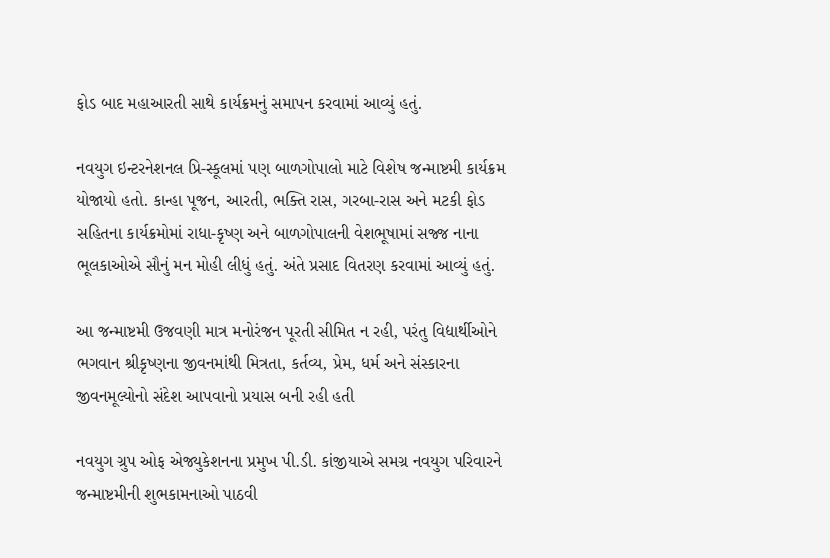ફોડ બાદ મહાઆરતી સાથે કાર્યક્રમનું સમાપન કરવામાં આવ્યું હતું.

નવયુગ ઇન્ટરનેશનલ પ્રિ-સ્કૂલમાં પણ બાળગોપાલો માટે વિશેષ જન્માષ્ટમી કાર્યક્રમ યોજાયો હતો. કાન્હા પૂજન, આરતી, ભક્તિ રાસ, ગરબા-રાસ અને મટકી ફોડ સહિતના કાર્યક્રમોમાં રાધા-કૃષ્ણ અને બાળગોપાલની વેશભૂષામાં સજ્જ નાના ભૂલકાઓએ સૌનું મન મોહી લીધું હતું. અંતે પ્રસાદ વિતરણ કરવામાં આવ્યું હતું.

આ જન્માષ્ટમી ઉજવણી માત્ર મનોરંજન પૂરતી સીમિત ન રહી, પરંતુ વિદ્યાર્થીઓને ભગવાન શ્રીકૃષ્ણના જીવનમાંથી મિત્રતા, કર્તવ્ય, પ્રેમ, ધર્મ અને સંસ્કારના જીવનમૂલ્યોનો સંદેશ આપવાનો પ્રયાસ બની રહી હતી

નવયુગ ગ્રુપ ઓફ એજ્યુકેશનના પ્રમુખ પી.ડી. કાંજીયાએ સમગ્ર નવયુગ પરિવારને જન્માષ્ટમીની શુભકામનાઓ પાઠવી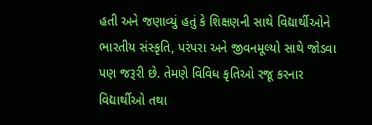હતી અને જણાવ્યું હતું કે શિક્ષણની સાથે વિદ્યાર્થીઓને ભારતીય સંસ્કૃતિ, પરંપરા અને જીવનમૂલ્યો સાથે જોડવા પણ જરૂરી છે. તેમણે વિવિધ કૃતિઓ રજૂ કરનાર વિદ્યાર્થીઓ તથા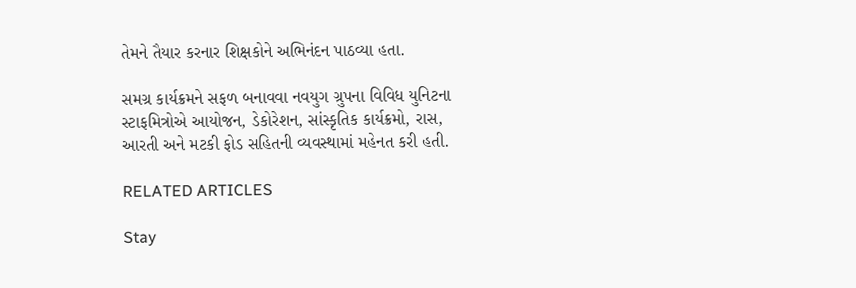તેમને તૈયાર કરનાર શિક્ષકોને અભિનંદન પાઠવ્યા હતા.

સમગ્ર કાર્યક્રમને સફળ બનાવવા નવયુગ ગ્રુપના વિવિધ યુનિટના સ્ટાફમિત્રોએ આયોજન, ડેકોરેશન, સાંસ્કૃતિક કાર્યક્રમો, રાસ, આરતી અને મટકી ફોડ સહિતની વ્યવસ્થામાં મહેનત કરી હતી.

RELATED ARTICLES

Stay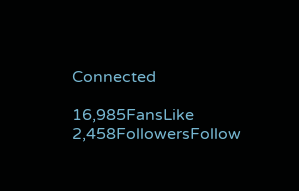Connected

16,985FansLike
2,458FollowersFollow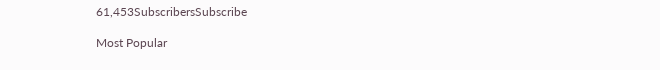61,453SubscribersSubscribe

Most Popular